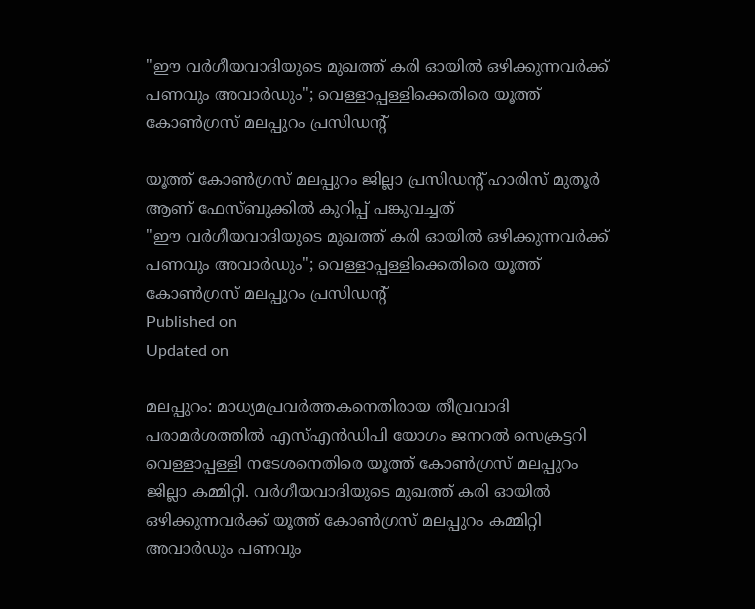"ഈ വര്‍ഗീയവാദിയുടെ മുഖത്ത് കരി ഓയില്‍ ഒഴിക്കുന്നവര്‍ക്ക് പണവും അവാര്‍ഡും"; വെള്ളാപ്പള്ളിക്കെതിരെ യൂത്ത് കോണ്‍ഗ്രസ് മലപ്പുറം പ്രസിഡന്റ്

യൂത്ത് കോൺഗ്രസ് മലപ്പുറം ജില്ലാ പ്രസിഡന്റ് ഹാരിസ് മുതൂര്‍ ആണ് ഫേസ്ബുക്കിൽ കുറിപ്പ് പങ്കുവച്ചത്
"ഈ വര്‍ഗീയവാദിയുടെ മുഖത്ത് കരി ഓയില്‍ ഒഴിക്കുന്നവര്‍ക്ക് പണവും അവാര്‍ഡും"; വെള്ളാപ്പള്ളിക്കെതിരെ യൂത്ത് കോണ്‍ഗ്രസ് മലപ്പുറം പ്രസിഡന്റ്
Published on
Updated on

മലപ്പുറം: മാധ്യമപ്രവര്‍ത്തകനെതിരായ തീവ്രവാദി പരാമര്‍ശത്തില്‍ എസ്എന്‍ഡിപി യോഗം ജനറല്‍ സെക്രട്ടറി വെള്ളാപ്പള്ളി നടേശനെതിരെ യൂത്ത് കോണ്‍ഗ്രസ് മലപ്പുറം ജില്ലാ കമ്മിറ്റി. വര്‍ഗീയവാദിയുടെ മുഖത്ത് കരി ഓയില്‍ ഒഴിക്കുന്നവര്‍ക്ക് യൂത്ത് കോണ്‍ഗ്രസ് മലപ്പുറം കമ്മിറ്റി അവാര്‍ഡും പണവും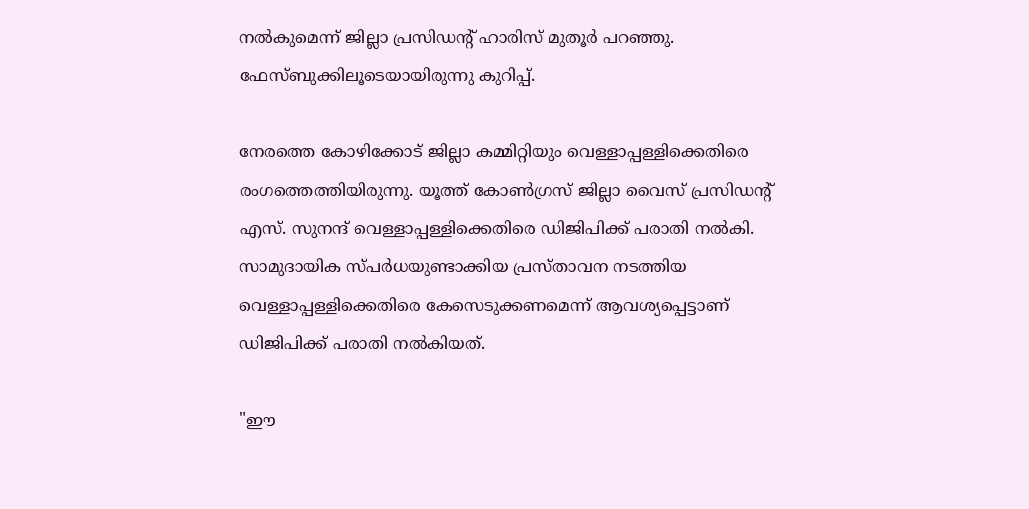നല്‍കുമെന്ന് ജില്ലാ പ്രസിഡന്റ് ഹാരിസ് മുതൂര്‍ പറഞ്ഞു. ഫേസ്ബുക്കിലൂടെയായിരുന്നു കുറിപ്പ്.

നേരത്തെ കോഴിക്കോട് ജില്ലാ കമ്മിറ്റിയും വെള്ളാപ്പള്ളിക്കെതിരെ രംഗത്തെത്തിയിരുന്നു. യൂത്ത് കോണ്‍ഗ്രസ് ജില്ലാ വൈസ് പ്രസിഡന്റ് എസ്. സുനന്ദ് വെള്ളാപ്പള്ളിക്കെതിരെ ഡിജിപിക്ക് പരാതി നല്‍കി. സാമുദായിക സ്പര്‍ധയുണ്ടാക്കിയ പ്രസ്താവന നടത്തിയ വെള്ളാപ്പള്ളിക്കെതിരെ കേസെടുക്കണമെന്ന് ആവശ്യപ്പെട്ടാണ് ഡിജിപിക്ക് പരാതി നല്‍കിയത്.

"ഈ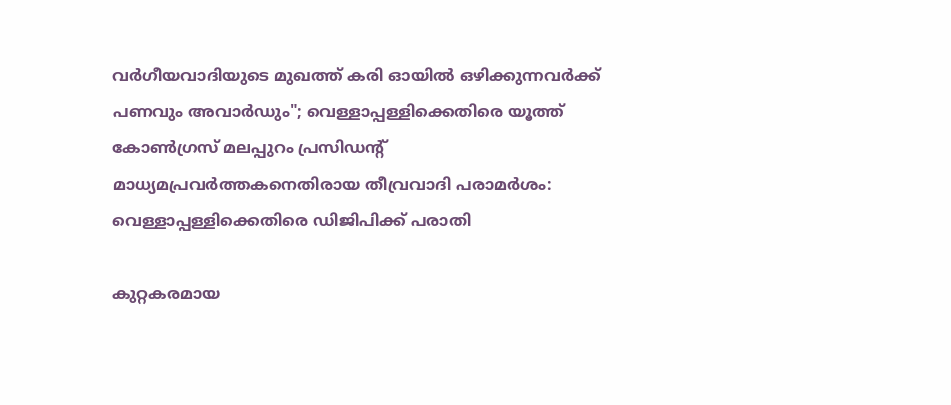വര്‍ഗീയവാദിയുടെ മുഖത്ത് കരി ഓയില്‍ ഒഴിക്കുന്നവര്‍ക്ക് പണവും അവാര്‍ഡും"; വെള്ളാപ്പള്ളിക്കെതിരെ യൂത്ത് കോണ്‍ഗ്രസ് മലപ്പുറം പ്രസിഡന്റ്
മാധ്യമപ്രവര്‍ത്തകനെതിരായ തീവ്രവാദി പരാമര്‍ശം: വെള്ളാപ്പള്ളിക്കെതിരെ ഡിജിപിക്ക് പരാതി

കുറ്റകരമായ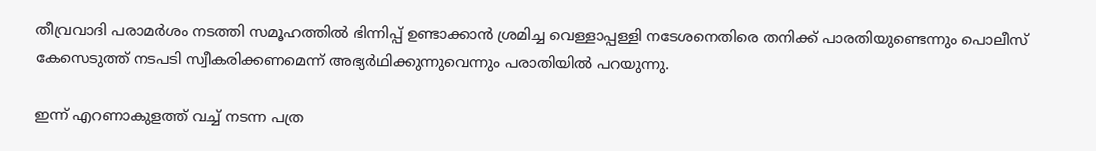തീവ്രവാദി പരാമര്‍ശം നടത്തി സമൂഹത്തില്‍ ഭിന്നിപ്പ് ഉണ്ടാക്കാന്‍ ശ്രമിച്ച വെള്ളാപ്പള്ളി നടേശനെതിരെ തനിക്ക് പാരതിയുണ്ടെന്നും പൊലീസ് കേസെടുത്ത് നടപടി സ്വീകരിക്കണമെന്ന് അഭ്യര്‍ഥിക്കുന്നുവെന്നും പരാതിയില്‍ പറയുന്നു.

ഇന്ന് എറണാകുളത്ത് വച്ച് നടന്ന പത്ര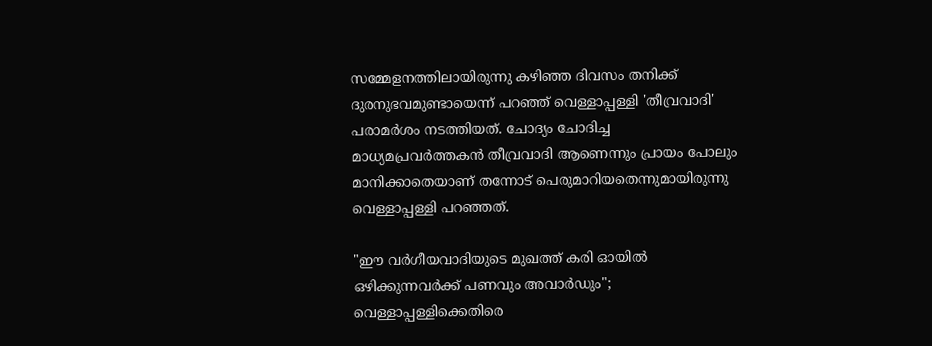സമ്മേളനത്തിലായിരുന്നു കഴിഞ്ഞ ദിവസം തനിക്ക് ദുരനുഭവമുണ്ടായെന്ന് പറഞ്ഞ് വെള്ളാപ്പള്ളി 'തീവ്രവാദി' പരാമര്‍ശം നടത്തിയത്. ചോദ്യം ചോദിച്ച മാധ്യമപ്രവര്‍ത്തകന്‍ തീവ്രവാദി ആണെന്നും പ്രായം പോലും മാനിക്കാതെയാണ് തന്നോട് പെരുമാറിയതെന്നുമായിരുന്നു വെള്ളാപ്പള്ളി പറഞ്ഞത്.

"ഈ വര്‍ഗീയവാദിയുടെ മുഖത്ത് കരി ഓയില്‍ ഒഴിക്കുന്നവര്‍ക്ക് പണവും അവാര്‍ഡും"; വെള്ളാപ്പള്ളിക്കെതിരെ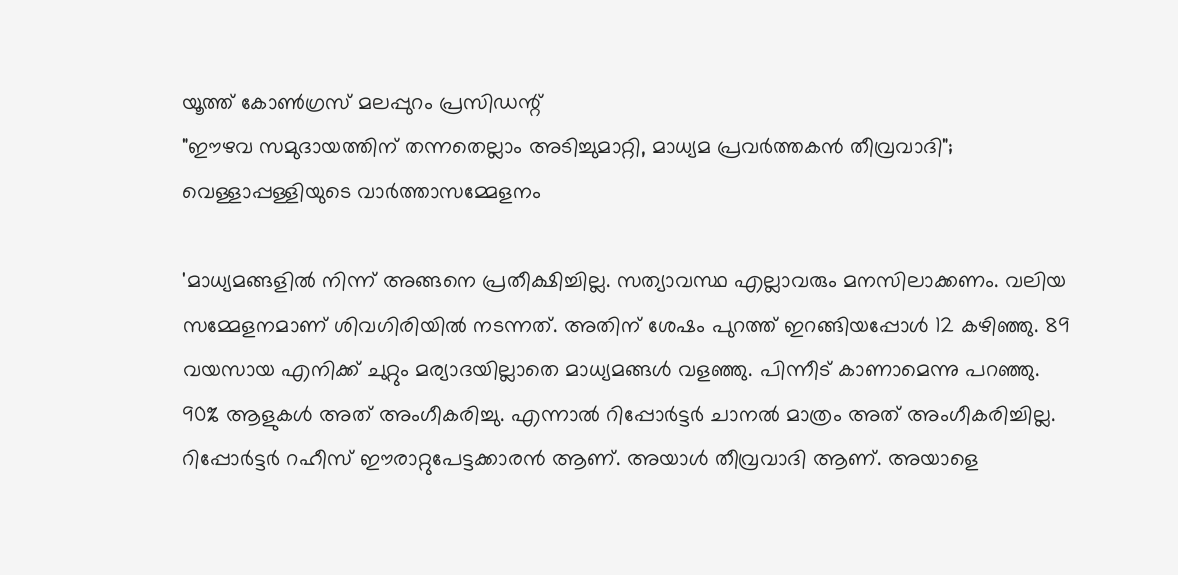യൂത്ത് കോണ്‍ഗ്രസ് മലപ്പുറം പ്രസിഡന്റ്
"ഈഴവ സമുദായത്തിന് തന്നതെല്ലാം അടിച്ചുമാറ്റി, മാധ്യമ പ്രവർത്തകൻ തീവ്രവാദി"; വെള്ളാപ്പള്ളിയുടെ വാർത്താസമ്മേളനം

'മാധ്യമങ്ങളില്‍ നിന്ന് അങ്ങനെ പ്രതീക്ഷിച്ചില്ല. സത്യാവസ്ഥ എല്ലാവരും മനസിലാക്കണം. വലിയ സമ്മേളനമാണ് ശിവഗിരിയില്‍ നടന്നത്. അതിന് ശേഷം പുറത്ത് ഇറങ്ങിയപ്പോള്‍ 12 കഴിഞ്ഞു. 89 വയസായ എനിക്ക് ചുറ്റും മര്യാദയില്ലാതെ മാധ്യമങ്ങള്‍ വളഞ്ഞു. പിന്നീട് കാണാമെന്നു പറഞ്ഞു. 90% ആളുകള്‍ അത് അംഗീകരിച്ചു. എന്നാല്‍ റിപ്പോര്‍ട്ടര്‍ ചാനല്‍ മാത്രം അത് അംഗീകരിച്ചില്ല. റിപ്പോര്‍ട്ടര്‍ റഹീസ് ഈരാറ്റുപേട്ടക്കാരന്‍ ആണ്. അയാള്‍ തീവ്രവാദി ആണ്. അയാളെ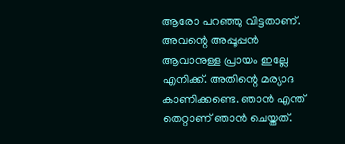ആരോ പറഞ്ഞു വിട്ടതാണ്. അവന്റെ അപ്പൂപ്പന്‍ ആവാനുള്ള പ്രായം ഇല്ലേ എനിക്ക്. അതിന്റെ മര്യാദ കാണിക്കണ്ടെ. ഞാന്‍ എന്ത് തെറ്റാണ് ഞാന്‍ ചെയ്തത്.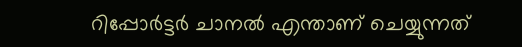റിപ്പോര്‍ട്ടര്‍ ചാനല്‍ എന്താണ് ചെയ്യുന്നത്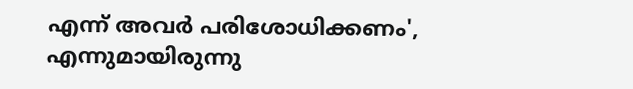എന്ന് അവര്‍ പരിശോധിക്കണം', എന്നുമായിരുന്നു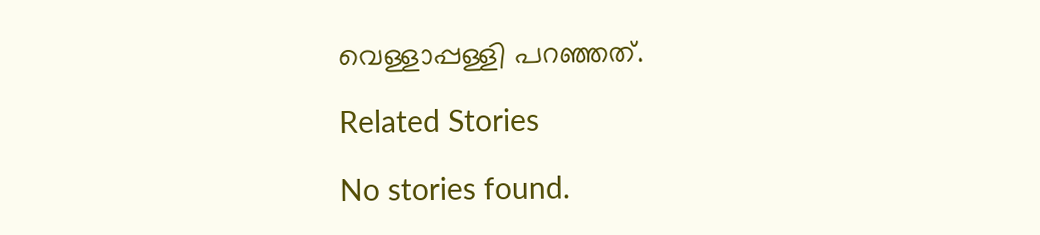വെള്ളാപ്പള്ളി പറഞ്ഞത്.

Related Stories

No stories found.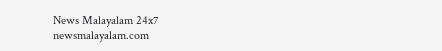News Malayalam 24x7
newsmalayalam.com